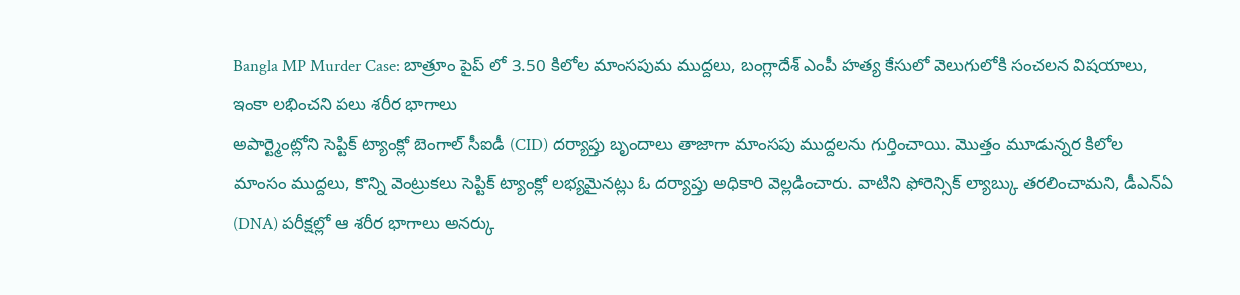Bangla MP Murder Case: బాత్రూం పైప్ లో 3.50 కిలోల మాంసపుమ ముద్దలు, బంగ్లాదేశ్ ఎంపీ హత్య కేసులో వెలుగులోకి సంచలన విషయాలు, ఇంకా లభించని పలు శరీర భాగాలు
అపార్ట్మెంట్లోని సెప్టిక్ ట్యాంక్లో బెంగాల్ సీఐడీ (CID) దర్యాప్తు బృందాలు తాజాగా మాంసపు ముద్దలను గుర్తించాయి. మొత్తం మూడున్నర కిలోల మాంసం ముద్దలు, కొన్ని వెంట్రుకలు సెప్టిక్ ట్యాంక్లో లభ్యమైనట్లు ఓ దర్యాప్తు అధికారి వెల్లడించారు. వాటిని ఫోరెన్సిక్ ల్యాబ్కు తరలించామని, డీఎన్ఏ (DNA) పరీక్షల్లో ఆ శరీర భాగాలు అనర్కు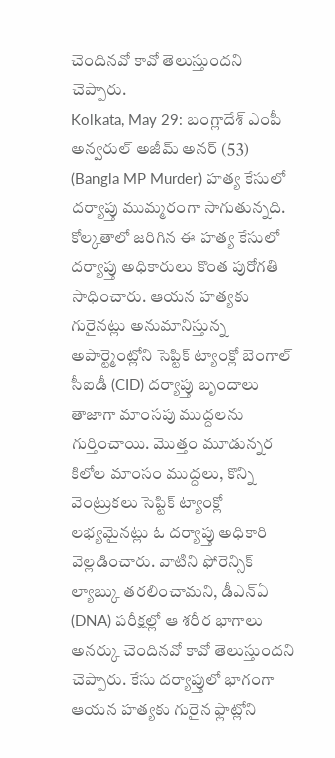చెందినవో కావో తెలుస్తుందని చెప్పారు.
Kolkata, May 29: బంగ్లాదేశ్ ఎంపీ అన్వరుల్ అజీమ్ అనర్ (53) (Bangla MP Murder) హత్య కేసులో దర్యాప్తు ముమ్మరంగా సాగుతున్నది. కోల్కతాలో జరిగిన ఈ హత్య కేసులో దర్యాప్తు అధికారులు కొంత పురోగతి సాధించారు. ఆయన హత్యకు గురైనట్లు అనుమానిస్తున్న అపార్ట్మెంట్లోని సెప్టిక్ ట్యాంక్లో బెంగాల్ సీఐడీ (CID) దర్యాప్తు బృందాలు తాజాగా మాంసపు ముద్దలను గుర్తించాయి. మొత్తం మూడున్నర కిలోల మాంసం ముద్దలు, కొన్ని వెంట్రుకలు సెప్టిక్ ట్యాంక్లో లభ్యమైనట్లు ఓ దర్యాప్తు అధికారి వెల్లడించారు. వాటిని ఫోరెన్సిక్ ల్యాబ్కు తరలించామని, డీఎన్ఏ (DNA) పరీక్షల్లో ఆ శరీర భాగాలు అనర్కు చెందినవో కావో తెలుస్తుందని చెప్పారు. కేసు దర్యాప్తులో భాగంగా ఆయన హత్యకు గురైన ఫ్లాట్లోని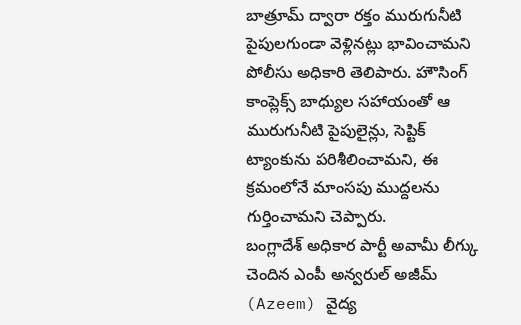బాత్రూమ్ ద్వారా రక్తం మురుగునీటి పైపులగుండా వెళ్లినట్లు భావించామని పోలీసు అధికారి తెలిపారు. హౌసింగ్ కాంప్లెక్స్ బాధ్యుల సహాయంతో ఆ మురుగునీటి పైపులైన్లు, సెప్టిక్ ట్యాంకును పరిశీలించామని, ఈ క్రమంలోనే మాంసపు ముద్దలను గుర్తించామని చెప్పారు.
బంగ్లాదేశ్ అధికార పార్టీ అవామీ లీగ్కు చెందిన ఎంపీ అన్వరుల్ అజీమ్ (Azeem) వైద్య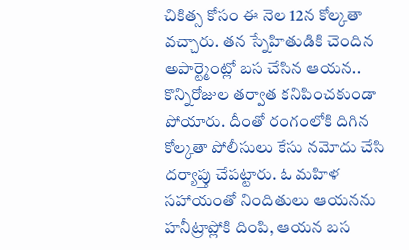చికిత్స కోసం ఈ నెల 12న కోల్కతా వచ్చారు. తన స్నేహితుడికి చెందిన అపార్ట్మెంట్లో బస చేసిన ఆయన.. కొన్నిరోజుల తర్వాత కనిపించకుండా పోయారు. దీంతో రంగంలోకి దిగిన కోల్కతా పోలీసులు కేసు నమోదు చేసి దర్యాప్తు చేపట్టారు. ఓ మహిళ సహాయంతో నిందితులు ఆయనను హనీట్రాప్లోకి దింపి, ఆయన బస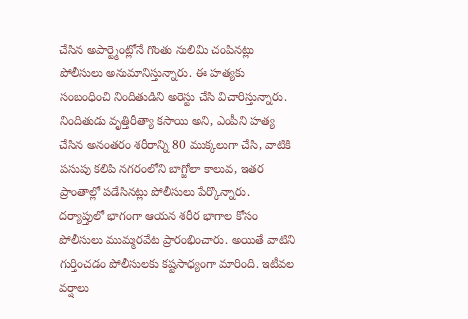చేసిన అపార్ట్మెంట్లోనే గొంతు నులిమి చంపినట్లు పోలీసులు అనుమానిస్తున్నారు. ఈ హత్యకు సంబంధించి నిందితుడిని అరెస్టు చేసి విచారిస్తున్నారు.
నిందితుడు వృత్తిరీత్యా కసాయి అని, ఎంపీని హత్య చేసిన అనంతరం శరీరాన్ని 80 ముక్కలుగా చేసి, వాటికి పసుపు కలిపి నగరంలోని బాగ్జోలా కాలువ, ఇతర ప్రాంతాల్లో పడేసినట్లు పోలీసులు పేర్కొన్నారు. దర్యాప్తులో భాగంగా ఆయన శరీర భాగాల కోసం పోలీసులు ముమ్మరవేట ప్రారంభించారు. అయితే వాటిని గుర్తించడం పోలీసులకు కష్టసాధ్యంగా మారింది. ఇటీవల వర్షాలు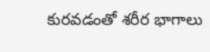కురవడంతో శరీర భాగాలు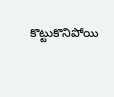కొట్టుకొనిపోయి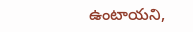ఉంటాయని,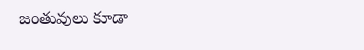జంతువులు కూడా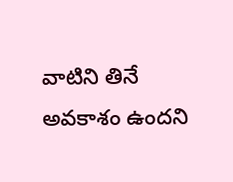వాటిని తినే అవకాశం ఉందని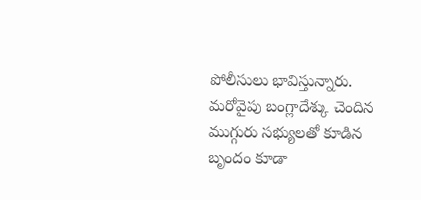పోలీసులు భావిస్తున్నారు. మరోవైపు బంగ్లాదేశ్కు చెందిన ముగ్గురు సభ్యులతో కూడిన బృందం కూడా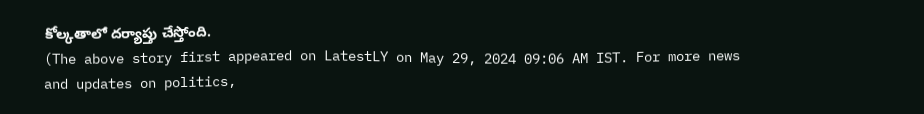కోల్కతాలో దర్యాప్తు చేస్తోంది.
(The above story first appeared on LatestLY on May 29, 2024 09:06 AM IST. For more news and updates on politics,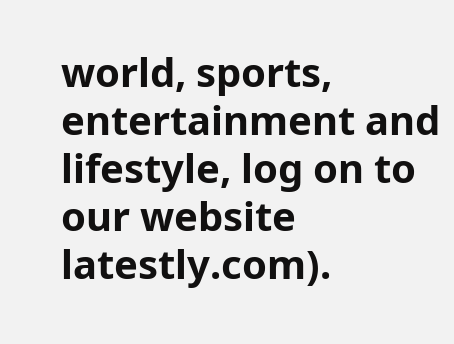world, sports, entertainment and lifestyle, log on to our website latestly.com).